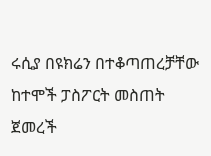ሩሲያ በዩክሬን በተቆጣጠረቻቸው ከተሞች ፓስፖርት መስጠት ጀመረች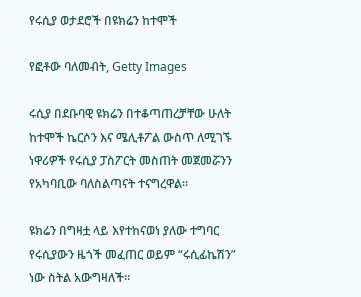የሩሲያ ወታደሮች በዩክሬን ከተሞች

የፎቶው ባለመብት, Getty Images

ሩሲያ በደቡባዊ ዩክሬን በተቆጣጠረቻቸው ሁለት ከተሞች ኬርሶን እና ሜሊቶፖል ውስጥ ለሚገኙ ነዋሪዎች የሩሲያ ፓስፖርት መስጠት መጀመሯንን የአካባቢው ባለስልጣናት ተናግረዋል።

ዩክሬን በግዛቷ ላይ እየተከናወነ ያለው ተግባር የሩሲያውን ዜጎች መፈጠር ወይም “ሩሲፊኬሽን” ነው ስትል አውግዛለች።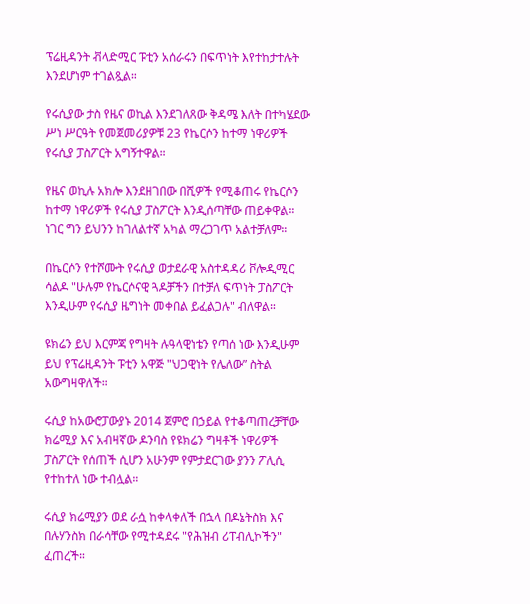ፕሬዚዳንት ቭላድሚር ፑቲን አሰራሩን በፍጥነት እየተከታተሉት እንደሆነም ተገልጿል።

የሩሲያው ታስ የዜና ወኪል እንደገለጸው ቅዳሜ እለት በተካሄደው ሥነ ሥርዓት የመጀመሪያዎቹ 23 የኬርሶን ከተማ ነዋሪዎች የሩሲያ ፓስፖርት አግኝተዋል።

የዜና ወኪሉ አክሎ እንደዘገበው በሺዎች የሚቆጠሩ የኬርሶን ከተማ ነዋሪዎች የሩሲያ ፓስፖርት እንዲሰጣቸው ጠይቀዋል። ነገር ግን ይህንን ከገለልተኛ አካል ማረጋገጥ አልተቻለም።

በኬርሶን የተሾሙት የሩሲያ ወታደራዊ አስተዳዳሪ ቮሎዲሚር ሳልዶ "ሁሉም የኬርሶናዊ ጓዶቻችን በተቻለ ፍጥነት ፓስፖርት እንዲሁም የሩሲያ ዜግነት መቀበል ይፈልጋሉ" ብለዋል።

ዩክሬን ይህ እርምጃ የግዛት ሉዓላዊነቴን የጣሰ ነው እንዲሁም ይህ የፕሬዚዳንት ፑቲን አዋጅ "ህጋዊነት የሌለው” ስትል አውግዛዋለች።

ሩሲያ ከአውሮፓውያኑ 2014 ጀምሮ በኃይል የተቆጣጠረቻቸው ክሬሚያ እና አብዛኛው ዶንባስ የዩክሬን ግዛቶች ነዋሪዎች ፓስፖርት የሰጠች ሲሆን አሁንም የምታደርገው ያንን ፖሊሲ የተከተለ ነው ተብሏል።

ሩሲያ ክሬሚያን ወደ ራሷ ከቀላቀለች በኋላ በዶኔትስክ እና በሉሃንስክ በራሳቸው የሚተዳደሩ "የሕዝብ ሪፐብሊኮችን" ፈጠረች።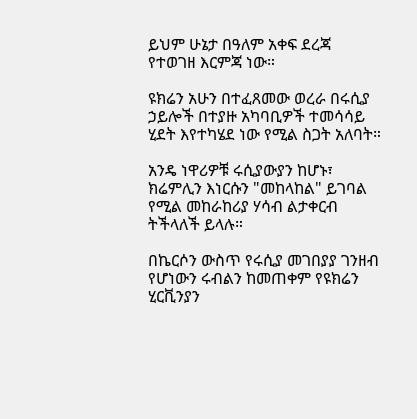ይህም ሁኔታ በዓለም አቀፍ ደረጃ የተወገዘ እርምጃ ነው።

ዩክሬን አሁን በተፈጸመው ወረራ በሩሲያ ኃይሎች በተያዙ አካባቢዎች ተመሳሳይ ሂደት እየተካሄደ ነው የሚል ስጋት አለባት።

አንዴ ነዋሪዎቹ ሩሲያውያን ከሆኑ፣ ክሬምሊን እነርሱን "መከላከል" ይገባል የሚል መከራከሪያ ሃሳብ ልታቀርብ ትችላለች ይላሉ።

በኬርሶን ውስጥ የሩሲያ መገበያያ ገንዘብ የሆነውን ሩብልን ከመጠቀም የዩክሬን ሂርቪንያን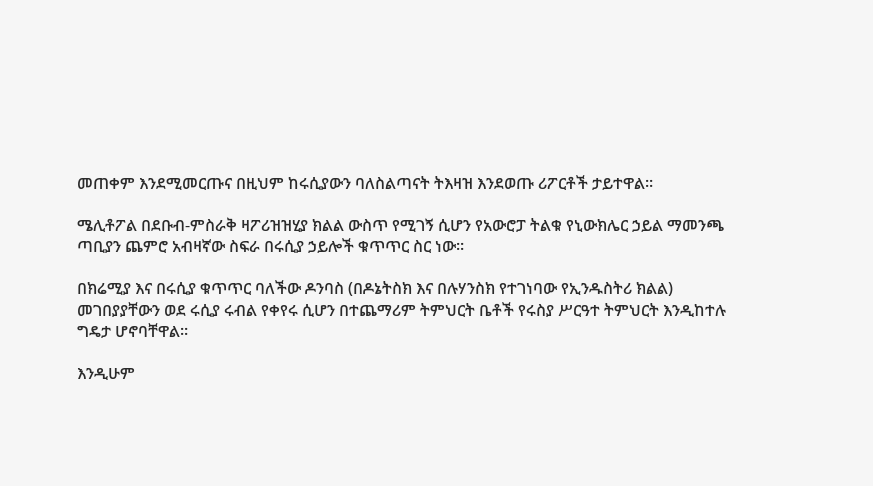መጠቀም እንደሚመርጡና በዚህም ከሩሲያውን ባለስልጣናት ትእዛዝ እንደወጡ ሪፖርቶች ታይተዋል።

ሜሊቶፖል በደቡብ-ምስራቅ ዛፖሪዝዝሂያ ክልል ውስጥ የሚገኝ ሲሆን የአውሮፓ ትልቁ የኒውክሌር ኃይል ማመንጫ ጣቢያን ጨምሮ አብዛኛው ስፍራ በሩሲያ ኃይሎች ቁጥጥር ስር ነው።

በክሬሚያ እና በሩሲያ ቁጥጥር ባለችው ዶንባስ (በዶኔትስክ እና በሉሃንስክ የተገነባው የኢንዱስትሪ ክልል) መገበያያቸውን ወደ ሩሲያ ሩብል የቀየሩ ሲሆን በተጨማሪም ትምህርት ቤቶች የሩስያ ሥርዓተ ትምህርት እንዲከተሉ ግዴታ ሆኖባቸዋል።

እንዲሁም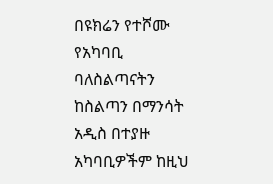በዩክሬን የተሾሙ የአካባቢ ባለስልጣናትን ከስልጣን በማንሳት አዲስ በተያዙ አካባቢዎችም ከዚህ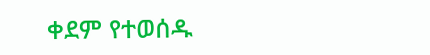ቀደም የተወሰዱ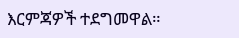እርምጃዎች ተደግመዋል።